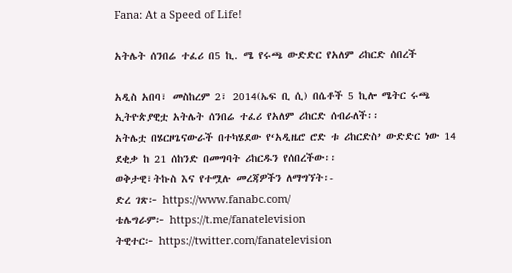Fana: At a Speed of Life!

አትሌት ሰንበሬ ተፈሪ በ5 ኪ. ሜ የሩጫ ውድድር የአለም ሪከርድ ሰበረች

አዲስ አበባ፣ መስከረም 2፣ 2014(ኤፍ ቢ ሲ) በሴቶች 5 ኪሎ ሜትር ሩጫ ኢትዮጵያዊቷ አትሌት ሰንበሬ ተፈሪ የአለም ሪከርድ ሰብራለች፡፡
አትሌቷ በሄርዞጌናውራች በተካሄደው የ‘አዲዜሮ ሮድ ቱ ሪከርድስ’ ውድድር ነው 14 ደቂቃ ከ 21 ሰከንድ በመግባት ሪከርዱን የሰበረችው፡፡
ወቅታዊ፣ትኩስ እና የተሟሉ መረጃዎችን ለማግኘት፡-
ድረ ገጽ፦ https://www.fanabc.com/
ቴሌግራም፦ https://t.me/fanatelevision
ትዊተር፦ https://twitter.com/fanatelevision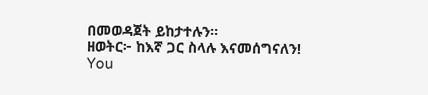በመወዳጀት ይከታተሉን፡፡
ዘወትር፦ ከእኛ ጋር ስላሉ እናመሰግናለን!
You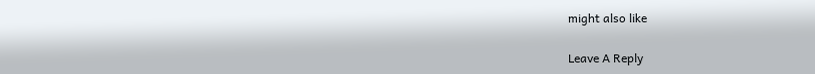might also like

Leave A Reply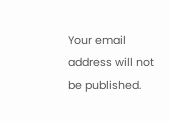Your email address will not be published.